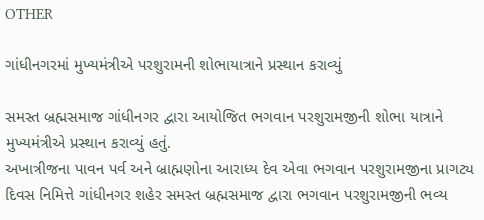OTHER

ગાંધીનગરમાં મુખ્યમંત્રીએ પરશુરામની શોભાયાત્રાને પ્રસ્થાન કરાવ્યું

સમસ્ત બ્રહ્મસમાજ ગાંધીનગર દ્વારા આયોજિત ભગવાન પરશુરામજીની શોભા યાત્રાને મુખ્યમંત્રીએ પ્રસ્થાન કરાવ્યું હતું.
અખાત્રીજના પાવન પર્વ અને બ્રાહ્મણોના આરાધ્ય દેવ એવા ભગવાન પરશુરામજીના પ્રાગટ્ય દિવસ નિમિત્તે ગાંધીનગર શહેર સમસ્ત બ્રહ્મસમાજ દ્વારા ભગવાન પરશુરામજીની ભવ્ય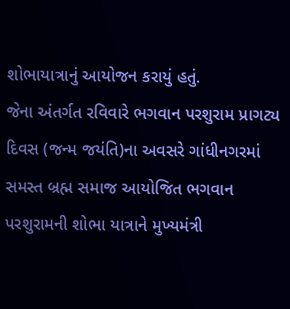શોભાયાત્રાનું આયોજન કરાયું હતું.
જેના અંતર્ગત રવિવારે ભગવાન પરશુરામ પ્રાગટ્ય દિવસ (જન્મ જયંતિ)ના અવસરે ગાંધીનગરમાં સમસ્ત બ્રહ્મ સમાજ આયોજિત ભગવાન પરશુરામની શોભા યાત્રાને મુખ્યમંત્રી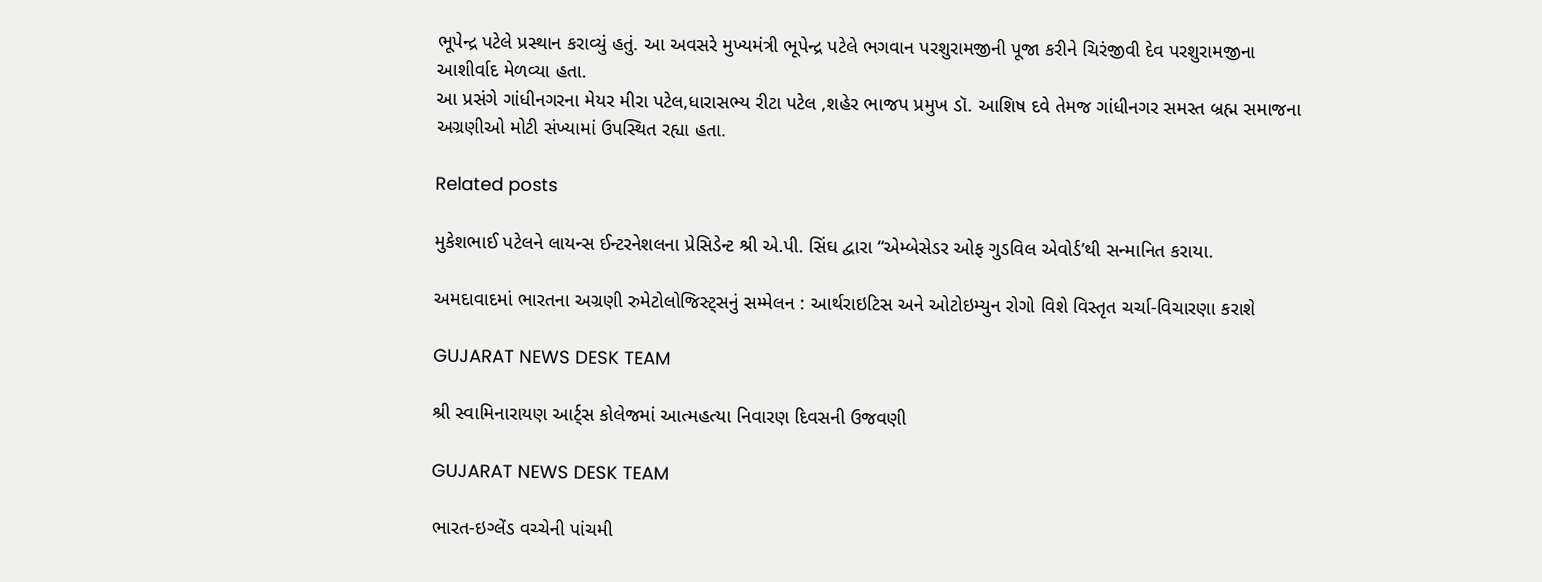ભૂપેન્દ્ર પટેલે પ્રસ્થાન કરાવ્યું હતું. આ અવસરે મુખ્યમંત્રી ભૂપેન્દ્ર પટેલે ભગવાન પરશુરામજીની પૂજા કરીને ચિરંજીવી દેવ પરશુરામજીના આશીર્વાદ મેળવ્યા હતા.
આ પ્રસંગે ગાંધીનગરના મેયર મીરા પટેલ,ધારાસભ્ય રીટા પટેલ ,શહેર ભાજપ પ્રમુખ ડૉ. આશિષ દવે તેમજ ગાંધીનગર સમસ્ત બ્રહ્મ સમાજના અગ્રણીઓ મોટી સંખ્યામાં ઉપસ્થિત રહ્યા હતા.

Related posts

મુકેશભાઈ પટેલને લાયન્સ ઈન્ટરનેશલના પ્રેસિડેન્ટ શ્રી એ.પી. સિંઘ દ્વારા “એમ્બેસેડર ઓફ ગુડવિલ એવોર્ડ’થી સન્માનિત કરાયા.

અમદાવાદમાં ભારતના અગ્રણી રુમેટોલોજિસ્ટ્સનું સમ્મેલન : આર્થરાઇટિસ અને ઓટોઇમ્યુન રોગો વિશે વિસ્તૃત ચર્ચા-વિચારણા કરાશે

GUJARAT NEWS DESK TEAM

શ્રી સ્વામિનારાયણ આર્ટ્સ કોલેજમાં આત્મહત્યા નિવારણ દિવસની ઉજવણી

GUJARAT NEWS DESK TEAM

ભારત-ઇગ્લેંડ વચ્ચેની પાંચમી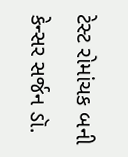ટેસ્ટ રોમાંચક બની

કેન્સર સર્જન ડૉ.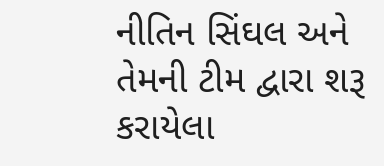નીતિન સિંઘલ અને તેમની ટીમ દ્વારા શરૂ કરાયેલા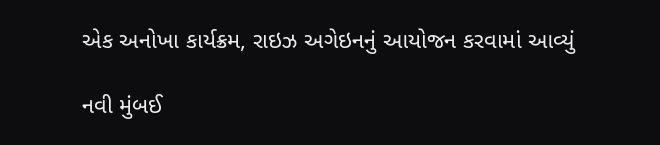એક અનોખા કાર્યક્રમ, રાઇઝ અગેઇનનું આયોજન કરવામાં આવ્યું

નવી મુંબઈ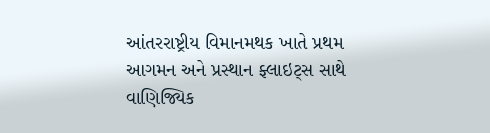આંતરરાષ્ટ્રીય વિમાનમથક ખાતે પ્રથમ આગમન અને પ્રસ્થાન ફ્લાઇટ્સ સાથે વાણિજ્યિક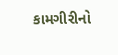કામગીરીનો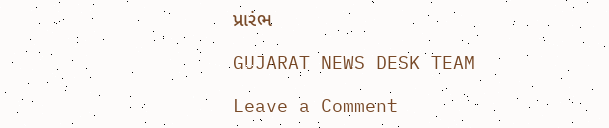પ્રારંભ

GUJARAT NEWS DESK TEAM

Leave a Comment